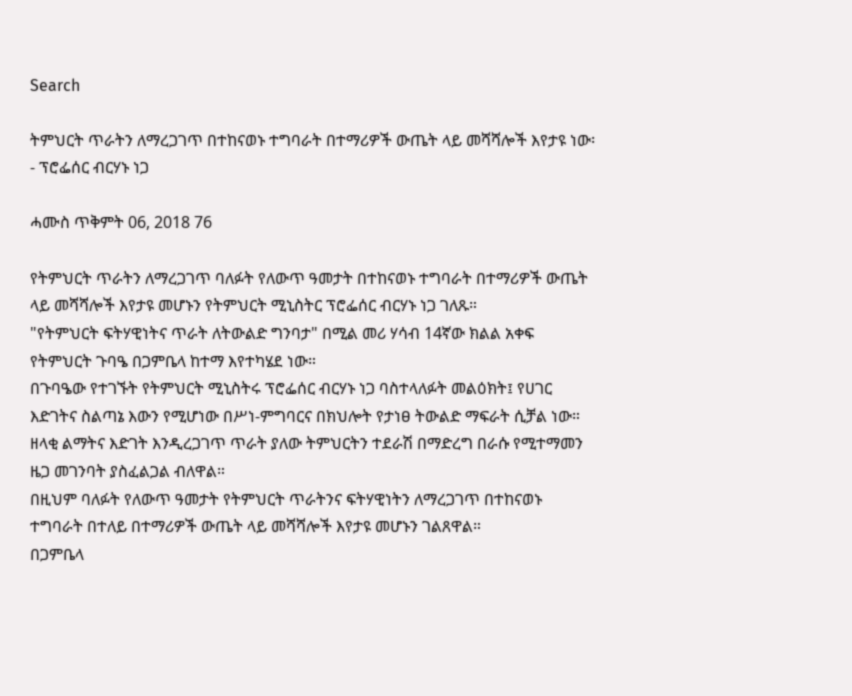Search

ትምህርት ጥራትን ለማረጋገጥ በተከናወኑ ተግባራት በተማሪዎች ውጤት ላይ መሻሻሎች እየታዩ ነው፡ - ፕሮፌሰር ብርሃኑ ነጋ

ሓሙስ ጥቅምት 06, 2018 76

የትምህርት ጥራትን ለማረጋገጥ ባለፉት የለውጥ ዓመታት በተከናወኑ ተግባራት በተማሪዎች ውጤት ላይ መሻሻሎች እየታዩ መሆኑን የትምህርት ሚኒስትር ፕሮፌሰር ብርሃኑ ነጋ ገለጹ።
"የትምህርት ፍትሃዊነትና ጥራት ለትውልድ ግንባታ" በሚል መሪ ሃሳብ 14ኛው ክልል አቀፍ የትምህርት ጉባዔ በጋምቤላ ከተማ እየተካሄደ ነው።
በጉባዔው የተገኙት የትምህርት ሚኒስትሩ ፕሮፌሰር ብርሃኑ ነጋ ባስተላለፉት መልዕክት፤ የሀገር እድገትና ስልጣኔ እውን የሚሆነው በሥነ-ምግባርና በክህሎት የታነፀ ትውልድ ማፍራት ሲቻል ነው።
ዘላቂ ልማትና እድገት እንዲረጋገጥ ጥራት ያለው ትምህርትን ተደራሽ በማድረግ በራሱ የሚተማመን ዜጋ መገንባት ያስፈልጋል ብለዋል።
በዚህም ባለፉት የለውጥ ዓመታት የትምህርት ጥራትንና ፍትሃዊነትን ለማረጋገጥ በተከናወኑ ተግባራት በተለይ በተማሪዎች ውጤት ላይ መሻሻሎች እየታዩ መሆኑን ገልጸዋል።
በጋምቤላ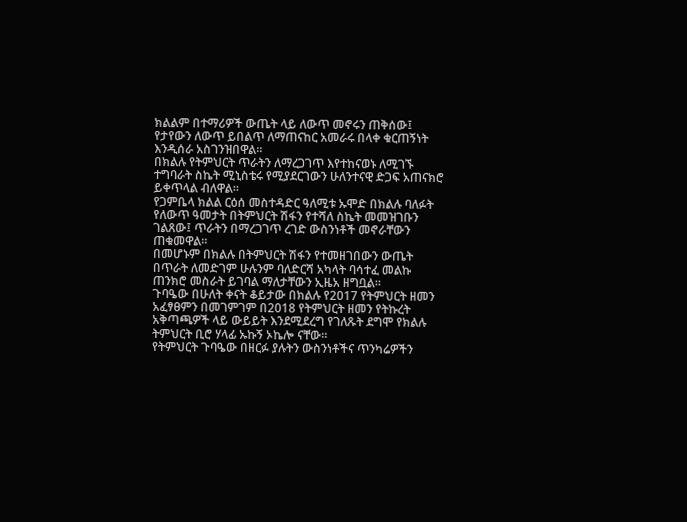ክልልም በተማሪዎች ውጤት ላይ ለውጥ መኖሩን ጠቅሰው፤ የታየውን ለውጥ ይበልጥ ለማጠናከር አመራሩ በላቀ ቁርጠኝነት እንዲሰራ አስገንዝበዋል።
በክልሉ የትምህርት ጥራትን ለማረጋገጥ እየተከናወኑ ለሚገኙ ተግባራት ስኬት ሚኒስቴሩ የሚያደርገውን ሁለንተናዊ ድጋፍ አጠናክሮ ይቀጥላል ብለዋል።
የጋምቤላ ክልል ርዕሰ መስተዳድር ዓለሚቱ ኡሞድ በክልሉ ባለፉት የለውጥ ዓመታት በትምህርት ሽፋን የተሻለ ስኬት መመዝገቡን ገልጸው፤ ጥራትን በማረጋገጥ ረገድ ውስንነቶች መኖራቸውን ጠቁመዋል።
በመሆኑም በክልሉ በትምህርት ሽፋን የተመዘገበውን ውጤት በጥራት ለመድገም ሁሉንም ባለድርሻ አካላት ባሳተፈ መልኩ ጠንክሮ መስራት ይገባል ማለታቸውን ኢዜአ ዘግቧል።
ጉባዔው በሁለት ቀናት ቆይታው በክልሉ የ2017 የትምህርት ዘመን አፈፃፀምን በመገምገም በ2018 የትምህርት ዘመን የትኩረት አቅጣጫዎች ላይ ውይይት እንደሚደረግ የገለጹት ደግሞ የክልሉ ትምህርት ቢሮ ሃላፊ ኡኩኝ ኦኬሎ ናቸው።
የትምህርት ጉባዔው በዘርፉ ያሉትን ውስንነቶችና ጥንካሬዎችን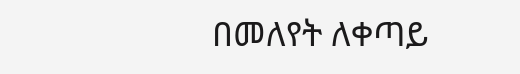በመለየት ለቀጣይ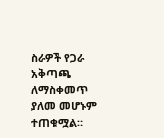ስራዎች የጋራ አቅጣጫ ለማስቀመጥ ያለመ መሆኑም ተጠቁሟል።